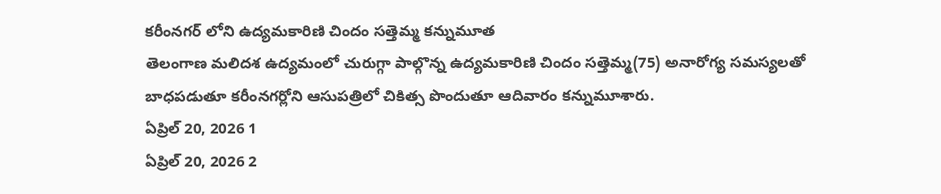కరీంనగర్ లోని ఉద్యమకారిణి చిందం సత్తెమ్మ కన్నుమూత
తెలంగాణ మలిదశ ఉద్యమంలో చురుగ్గా పాల్గొన్న ఉద్యమకారిణి చిందం సత్తెమ్మ(75) అనారోగ్య సమస్యలతో బాధపడుతూ కరీంనగర్లోని ఆసుపత్రిలో చికిత్స పొందుతూ ఆదివారం కన్నుమూశారు.
ఏప్రిల్ 20, 2026 1
ఏప్రిల్ 20, 2026 2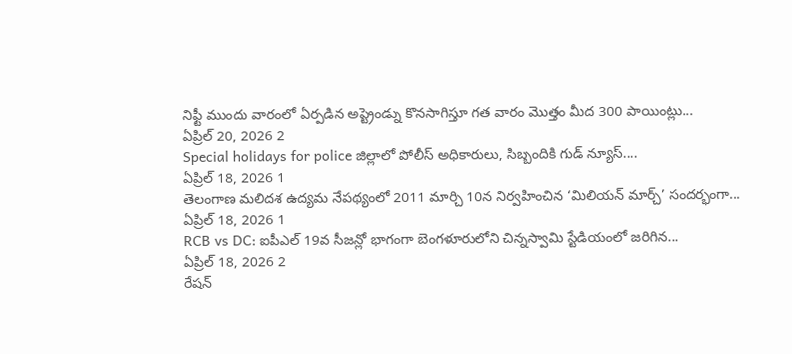నిఫ్టీ ముందు వారంలో ఏర్పడిన అప్ట్రెండ్ను కొనసాగిస్తూ గత వారం మొత్తం మీద 300 పాయింట్లు...
ఏప్రిల్ 20, 2026 2
Special holidays for police జిల్లాలో పోలీస్ అధికారులు, సిబ్బందికి గుడ్ న్యూస్....
ఏప్రిల్ 18, 2026 1
తెలంగాణ మలిదశ ఉద్యమ నేపథ్యంలో 2011 మార్చి 10న నిర్వహించిన ‘మిలియన్ మార్చ్’ సందర్భంగా...
ఏప్రిల్ 18, 2026 1
RCB vs DC: ఐపీఎల్ 19వ సీజన్లో భాగంగా బెంగళూరులోని చిన్నస్వామి స్టేడియంలో జరిగిన...
ఏప్రిల్ 18, 2026 2
రేషన్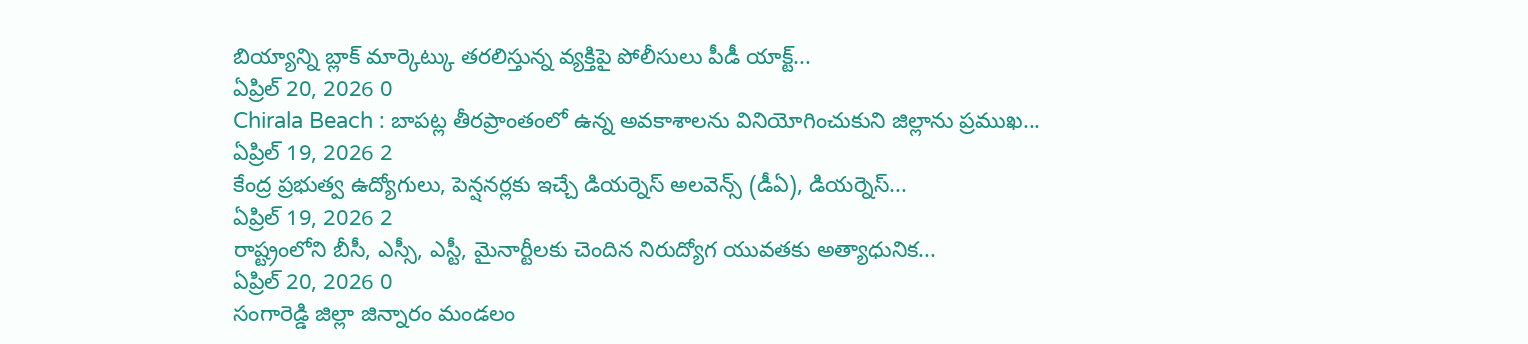బియ్యాన్ని బ్లాక్ మార్కెట్కు తరలిస్తున్న వ్యక్తిపై పోలీసులు పీడీ యాక్ట్...
ఏప్రిల్ 20, 2026 0
Chirala Beach : బాపట్ల తీరప్రాంతంలో ఉన్న అవకాశాలను వినియోగించుకుని జిల్లాను ప్రముఖ...
ఏప్రిల్ 19, 2026 2
కేంద్ర ప్రభుత్వ ఉద్యోగులు, పెన్షనర్లకు ఇచ్చే డియర్నెస్ అలవెన్స్ (డీఏ), డియర్నెస్...
ఏప్రిల్ 19, 2026 2
రాష్ట్రంలోని బీసీ, ఎస్సీ, ఎస్టీ, మైనార్టీలకు చెందిన నిరుద్యోగ యువతకు అత్యాధునిక...
ఏప్రిల్ 20, 2026 0
సంగారెడ్డి జిల్లా జిన్నారం మండలం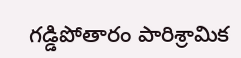గడ్డిపోతారం పారిశ్రామిక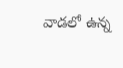వాడలో ఉన్న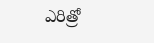ఎరిత్రో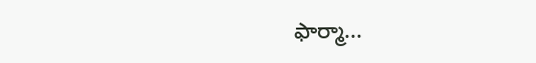ఫార్మా...